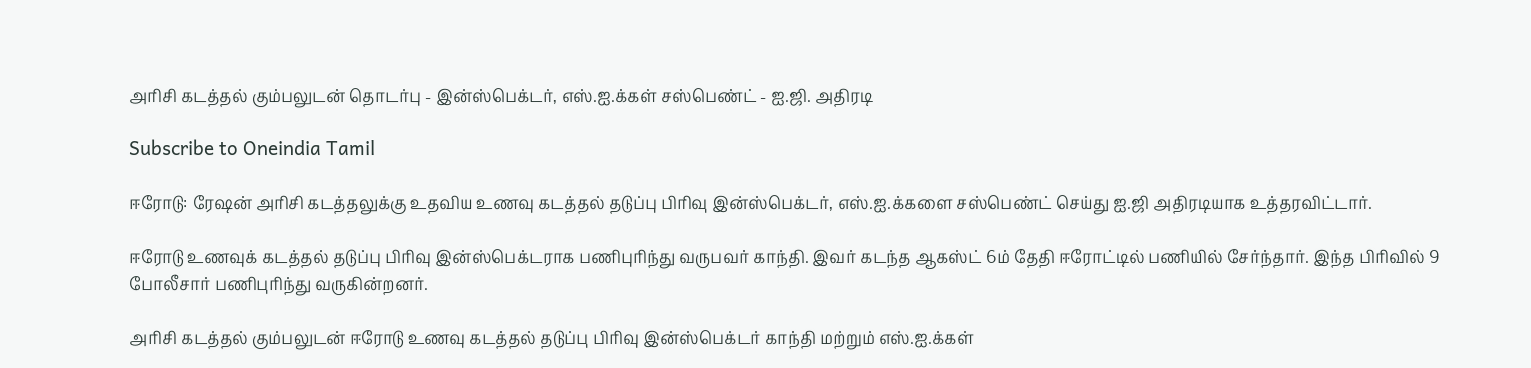அரிசி கடத்தல் கும்பலுடன் தொடர்பு - இன்ஸ்பெக்டர், எஸ்.ஐ.க்கள் சஸ்பெண்ட் - ஐ.ஜி. அதிரடி

Subscribe to Oneindia Tamil

ஈரோடு: ரேஷன் அரிசி கடத்தலுக்கு உதவிய உணவு கடத்தல் தடுப்பு பிரிவு இன்ஸ்பெக்டர், எஸ்.ஐ.க்களை சஸ்பெண்ட் செய்து ஐ.ஜி அதிரடியாக உத்தரவிட்டார்.

ஈரோடு உணவுக் கடத்தல் தடுப்பு பிரிவு இன்ஸ்பெக்டராக பணிபுரிந்து வருபவர் காந்தி. இவர் கடந்த ஆகஸ்ட் 6ம் தேதி ஈரோட்டில் பணியில் சேர்ந்தார். இந்த பிரிவில் 9 போலீசார் பணிபுரிந்து வருகின்றனர்.

அரிசி கடத்தல் கும்பலுடன் ஈரோடு உணவு கடத்தல் தடுப்பு பிரிவு இன்ஸ்பெக்டர் காந்தி மற்றும் எஸ்.ஐ.க்கள்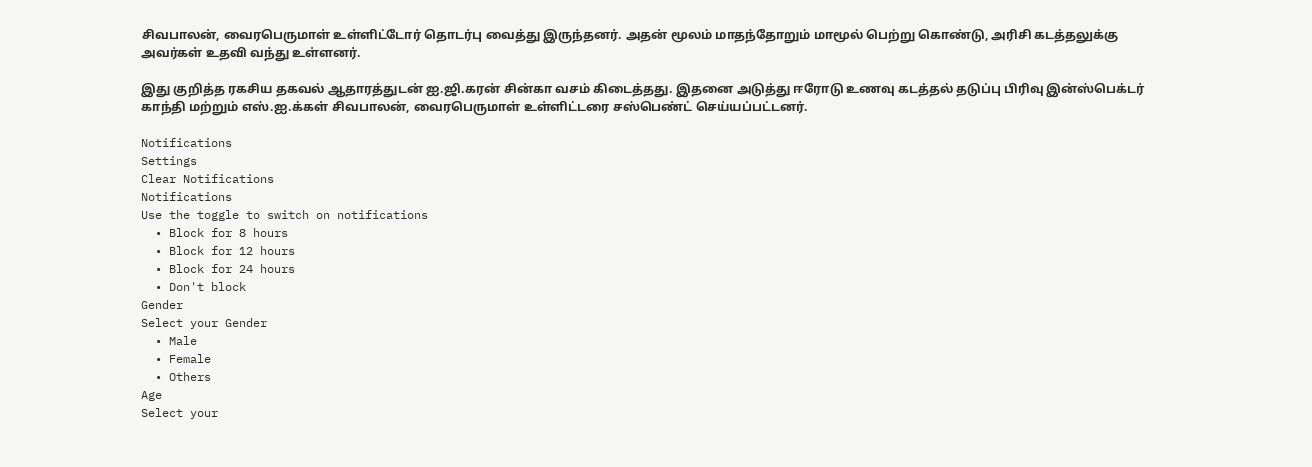சிவபாலன், வைரபெருமாள் உள்ளிட்டோர் தொடர்பு வைத்து இருந்தனர். அதன் மூலம் மாதந்தோறும் மாமூல் பெற்று கொண்டு, அரிசி கடத்தலுக்கு அவர்கள் உதவி வந்து உள்ளனர்.

இது குறித்த ரகசிய தகவல் ஆதாரத்துடன் ஐ.ஜி.கரன் சின்கா வசம் கிடைத்தது. இதனை அடுத்து ஈரோடு உணவு கடத்தல் தடுப்பு பிரிவு இன்ஸ்பெக்டர் காந்தி மற்றும் எஸ்.ஐ.க்கள் சிவபாலன், வைரபெருமாள் உள்ளிட்டரை சஸ்பெண்ட் செய்யப்பட்டனர்.

Notifications
Settings
Clear Notifications
Notifications
Use the toggle to switch on notifications
  • Block for 8 hours
  • Block for 12 hours
  • Block for 24 hours
  • Don't block
Gender
Select your Gender
  • Male
  • Female
  • Others
Age
Select your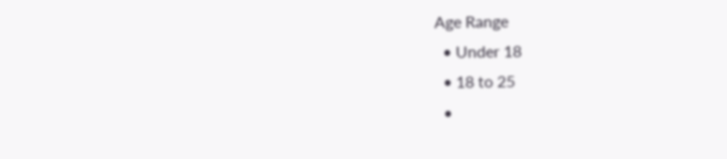Age Range
  • Under 18
  • 18 to 25
  •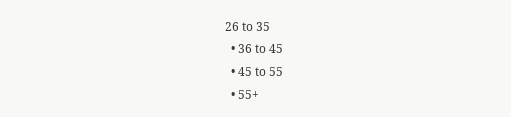26 to 35
  • 36 to 45
  • 45 to 55
  • 55+